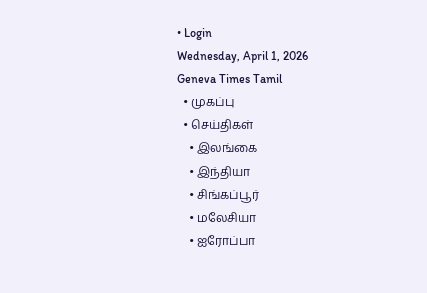• Login
Wednesday, April 1, 2026
Geneva Times Tamil
  • முகப்பு
  • செய்திகள்
    • இலங்கை
    • இந்தியா
    • சிங்கப்பூர்
    • மலேசியா
    • ஐரோப்பா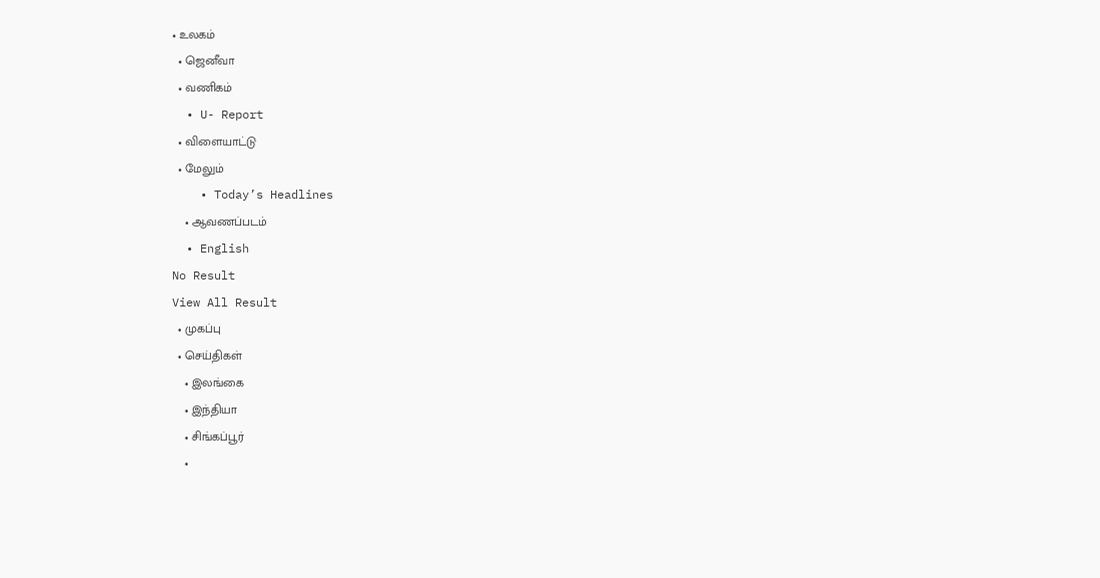• உலகம்
  • ஜெனீவா
  • வணிகம்
  • U- Report
  • விளையாட்டு
  • மேலும்
    • Today’s Headlines
    • ஆவணப்படம்
  • English
No Result
View All Result
  • முகப்பு
  • செய்திகள்
    • இலங்கை
    • இந்தியா
    • சிங்கப்பூர்
    •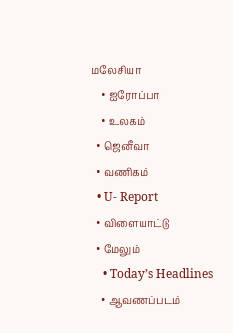மலேசியா
    • ஐரோப்பா
    • உலகம்
  • ஜெனீவா
  • வணிகம்
  • U- Report
  • விளையாட்டு
  • மேலும்
    • Today’s Headlines
    • ஆவணப்படம்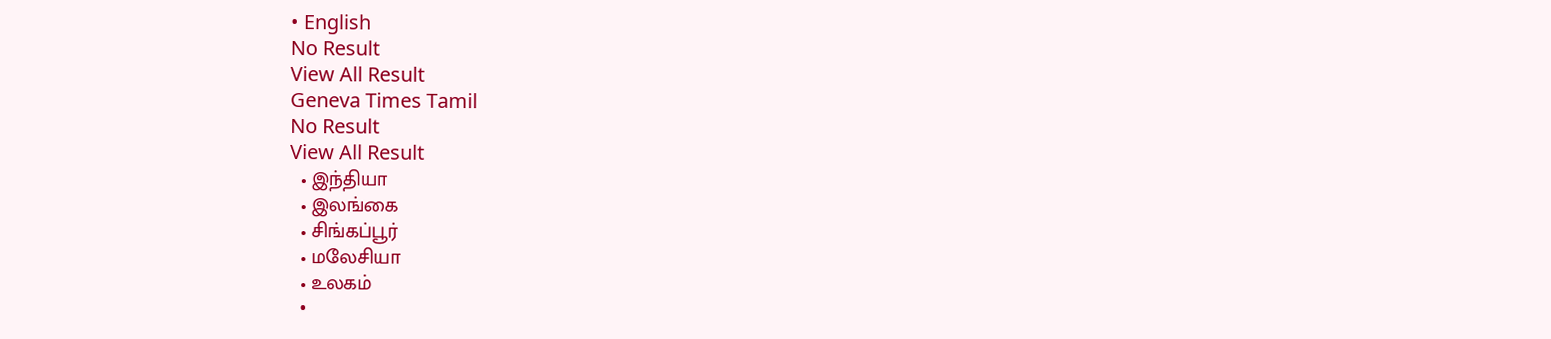• English
No Result
View All Result
Geneva Times Tamil
No Result
View All Result
  • இந்தியா
  • இலங்கை
  • சிங்கப்பூர்
  • மலேசியா
  • உலகம்
  •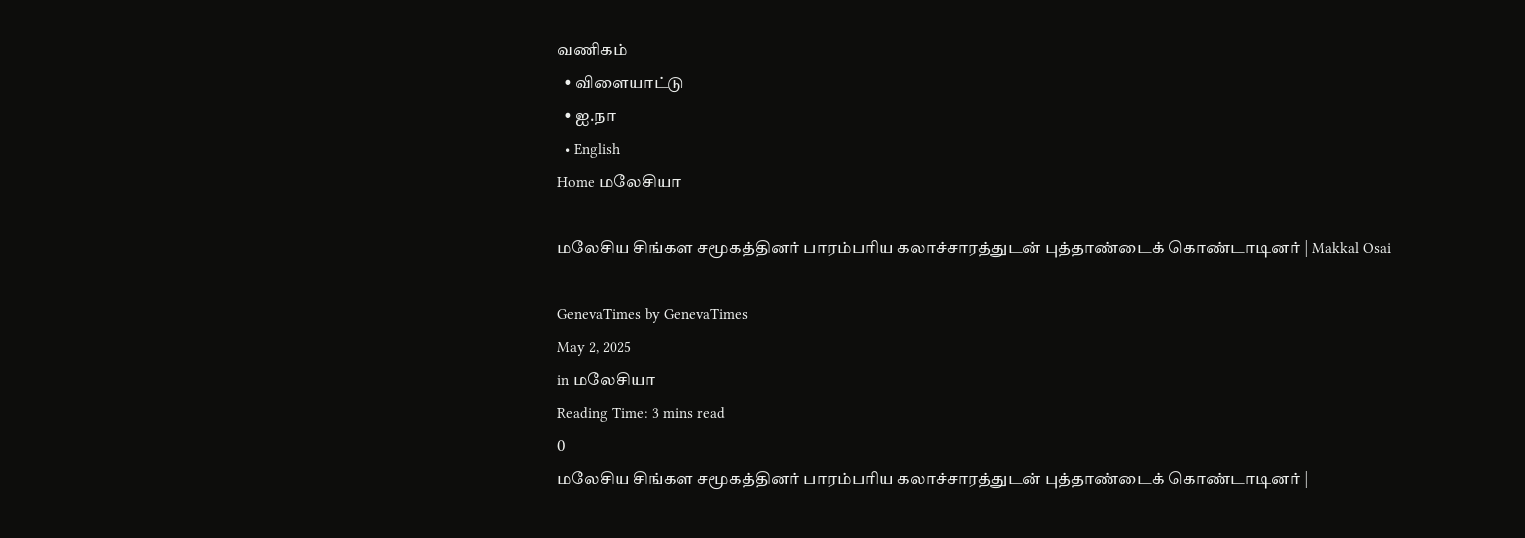வணிகம்
  • விளையாட்டு
  • ஐ.நா
  • English
Home மலேசியா

மலேசிய சிங்கள சமூகத்தினர் பாரம்பரிய கலாச்சாரத்துடன் புத்தாண்டைக் கொண்டாடினர் | Makkal Osai

GenevaTimes by GenevaTimes
May 2, 2025
in மலேசியா
Reading Time: 3 mins read
0
மலேசிய சிங்கள சமூகத்தினர் பாரம்பரிய கலாச்சாரத்துடன் புத்தாண்டைக் கொண்டாடினர் |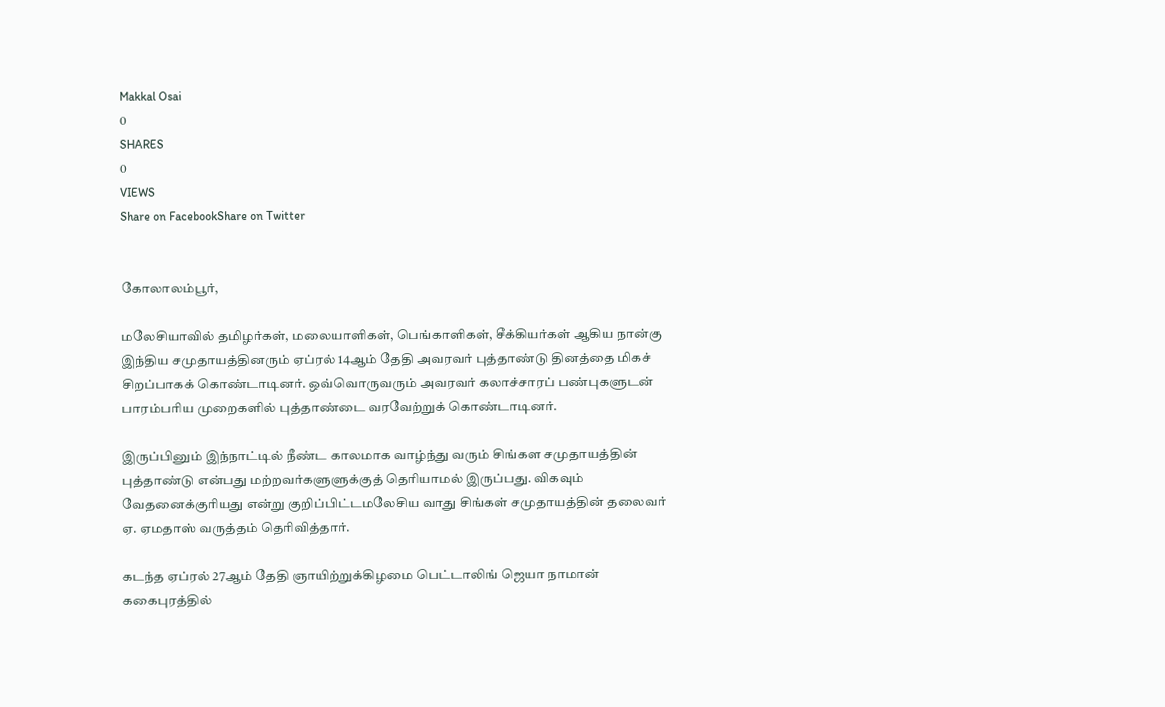Makkal Osai
0
SHARES
0
VIEWS
Share on FacebookShare on Twitter


கோலாலம்பூர்,

மலேசியாவில் தமிழர்கள், மலையாளிகள், பெங்காளிகள், சீக்கியர்கள் ஆகிய நான்கு இந்திய சமுதாயத்தினரும் ஏப்ரல் 14ஆம் தேதி அவரவர் புத்தாண்டு தினத்தை மிகச் சிறப்பாகக் கொண்டாடினர். ஒவ்வொருவரும் அவரவர் கலாச்சாரப் பண்புகளுடன் பாரம்பரிய முறைகளில் புத்தாண்டை வரவேற்றுக் கொண்டாடினர்.

இருப்பினும் இந்நாட்டில் நீண்ட காலமாக வாழ்ந்து வரும் சிங்கள சமுதாயத்தின் புத்தாண்டு என்பது மற்றவர்களுளுக்குத் தெரியாமல் இருப்பது. விகவும் வேதனைக்குரியது என்று குறிப்பிட்டமலேசிய வாது சிங்கள் சமுதாயத்தின் தலைவர் ஏ. ஏமதாஸ் வருத்தம் தெரிவித்தார்.

கடந்த ஏப்ரல் 27ஆம் தேதி ஞாயிற்றுக்கிழமை பெட்டாலிங் ஜெயா நாமான் ககைபுரத்தில்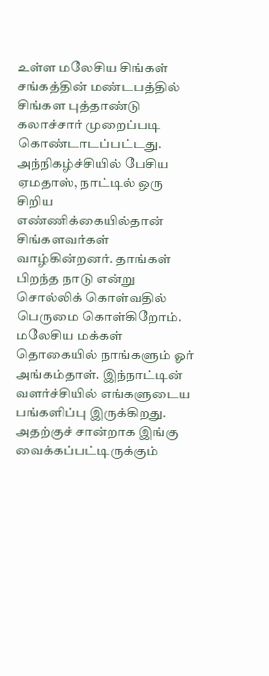உள்ள மலேசிய சிங்கள் சங்கத்தின் மண்டபத்தில் சிங்கள புத்தாண்டு கலாச்சார் முறைப்படி கொண்டாடப்பட்டது. அந்நிகழ்ச்சியில் பேசிய ஏமதாஸ், நாட்டில் ஒரு சிறிய எண்ணிக்கையில்தான் சிங்களவர்கள் வாழ்கின்றனர். தாங்கள் பிறந்த நாடு என்று சொல்லிக் கொள்வதில் பெருமை கொள்கிறோம். மலேசிய மக்கள் தொகையில் நாங்களும் ஓர் அங்கம்தாள். இந்நாட்டின் வளர்ச்சியில் எங்களுடைய பங்களிப்பு இருக்கிறது. அதற்குச் சான்றாக இங்கு வைக்கப்பட்டிருக்கும்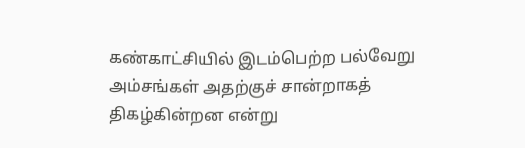கண்காட்சியில் இடம்பெற்ற பல்வேறு அம்சங்கள் அதற்குச் சான்றாகத் திகழ்கின்றன என்று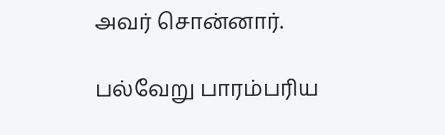அவர் சொன்னார்.

பல்வேறு பாரம்பரிய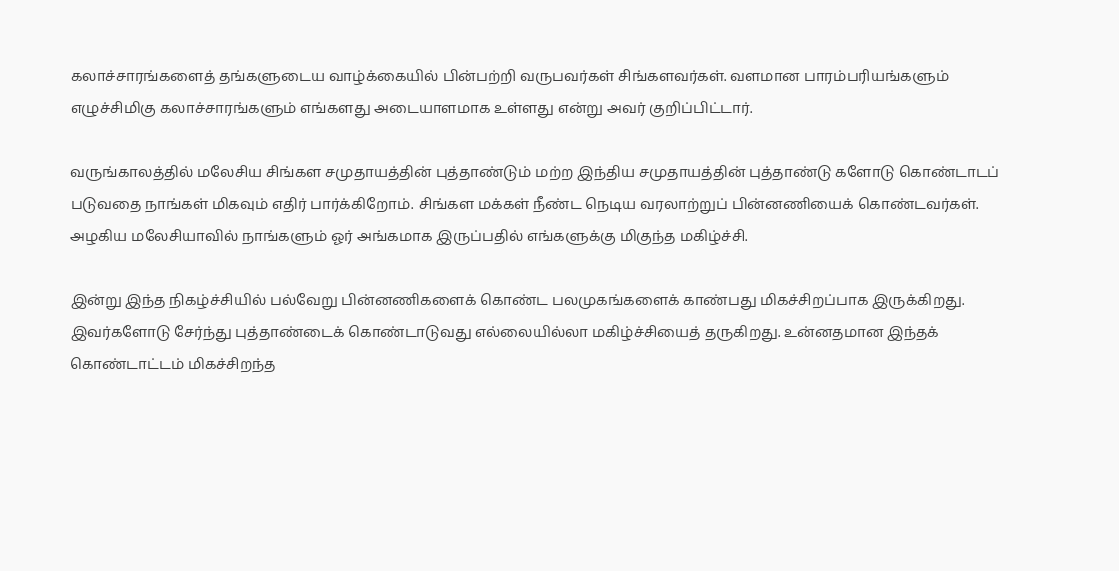கலாச்சாரங்களைத் தங்களுடைய வாழ்க்கையில் பின்பற்றி வருபவர்கள் சிங்களவர்கள். வளமான பாரம்பரியங்களும் எழுச்சிமிகு கலாச்சாரங்களும் எங்களது அடையாளமாக உள்ளது என்று அவர் குறிப்பிட்டார்.

வருங்காலத்தில் மலேசிய சிங்கள சமுதாயத்தின் புத்தாண்டும் மற்ற இந்திய சமுதாயத்தின் புத்தாண்டு களோடு கொண்டாடப் படுவதை நாங்கள் மிகவும் எதிர் பார்க்கிறோம். சிங்கள மக்கள் நீண்ட நெடிய வரலாற்றுப் பின்னணியைக் கொண்டவர்கள். அழகிய மலேசியாவில் நாங்களும் ஓர் அங்கமாக இருப்பதில் எங்களுக்கு மிகுந்த மகிழ்ச்சி.

இன்று இந்த நிகழ்ச்சியில் பல்வேறு பின்னணிகளைக் கொண்ட பலமுகங்களைக் காண்பது மிகச்சிறப்பாக இருக்கிறது. இவர்களோடு சேர்ந்து புத்தாண்டைக் கொண்டாடுவது எல்லையில்லா மகிழ்ச்சியைத் தருகிறது. உன்னதமான இந்தக் கொண்டாட்டம் மிகச்சிறந்த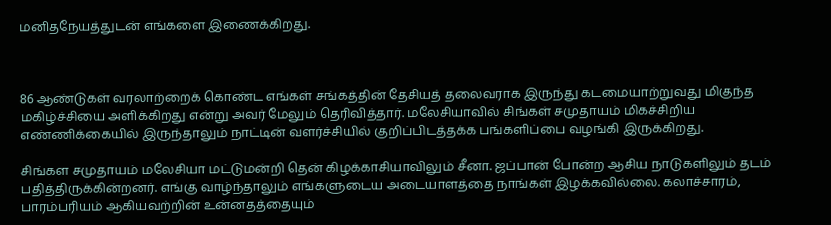மனிதநேயத்துடன் எங்களை இணைக்கிறது.



86 ஆண்டுகள் வரலாற்றைக் கொண்ட எங்கள் சங்கத்தின் தேசியத் தலைவராக இருந்து கடமையாற்றுவது மிகுந்த மகிழ்ச்சியை அளிக்கிறது என்று அவர் மேலும் தெரிவித்தார். மலேசியாவில் சிங்கள் சமுதாயம் மிகச்சிறிய எண்ணிக்கையில் இருந்தாலும் நாட்டின் வளர்ச்சியில் குறிப்பிடத்தக்க பங்களிப்பை வழங்கி இருக்கிறது.

சிங்கள சமுதாயம் மலேசியா மட்டுமன்றி தென் கிழக்காசியாவிலும் சீனா. ஜப்பான் போன்ற ஆசிய நாடுகளிலும் தடம் பதித்திருக்கின்றனர். எங்கு வாழ்ந்தாலும் எங்களுடைய அடையாளத்தை நாங்கள் இழக்கவில்லை. கலாச்சாரம், பாரம்பரியம் ஆகியவற்றின் உன்னதத்தையும்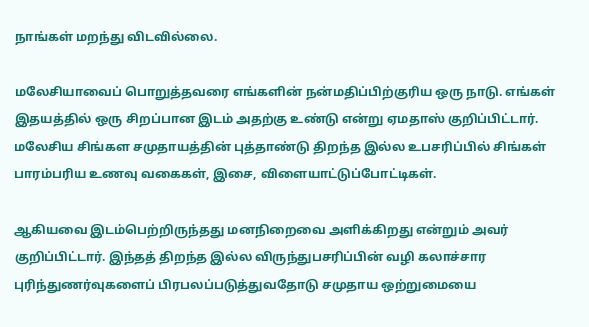நாங்கள் மறந்து விடவில்லை.

மலேசியாவைப் பொறுத்தவரை எங்களின் நன்மதிப்பிற்குரிய ஒரு நாடு. எங்கள் இதயத்தில் ஒரு சிறப்பான இடம் அதற்கு உண்டு என்று ஏமதாஸ் குறிப்பிட்டார். மலேசிய சிங்கள சமுதாயத்தின் புத்தாண்டு திறந்த இல்ல உபசரிப்பில் சிங்கள் பாரம்பரிய உணவு வகைகள், இசை, விளையாட்டுப்போட்டிகள்.

ஆகியவை இடம்பெற்றிருந்தது மனநிறைவை அளிக்கிறது என்றும் அவர் குறிப்பிட்டார். இந்தத் திறந்த இல்ல விருந்துபசரிப்பின் வழி கலாச்சார புரிந்துணர்வுகளைப் பிரபலப்படுத்துவதோடு சமுதாய ஒற்றுமையை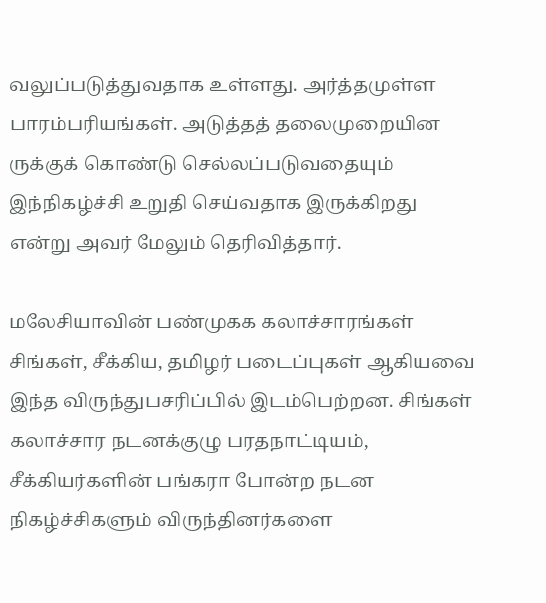வலுப்படுத்துவதாக உள்ளது. அர்த்தமுள்ள பாரம்பரியங்கள். அடுத்தத் தலைமுறையின ருக்குக் கொண்டு செல்லப்படுவதையும் இந்நிகழ்ச்சி உறுதி செய்வதாக இருக்கிறது என்று அவர் மேலும் தெரிவித்தார்.

மலேசியாவின் பண்முகக கலாச்சாரங்கள் சிங்கள், சீக்கிய, தமிழர் படைப்புகள் ஆகியவை இந்த விருந்துபசரிப்பில் இடம்பெற்றன. சிங்கள் கலாச்சார நடனக்குழு பரதநாட்டியம், சீக்கியர்களின் பங்கரா போன்ற நடன நிகழ்ச்சிகளும் விருந்தினர்களை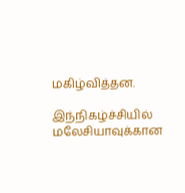மகிழ்வித்தன.

இந்நிகழ்ச்சியில் மலேசியாவுக்கான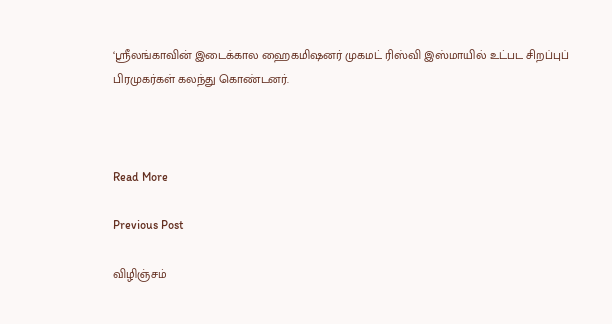‘ஸ்ரீலங்காவின் இடைக்கால ஹைகமிஷனர் முகமட் ரிஸ்வி இஸ்மாயில் உட்பட சிறப்புப் பிரமுகர்கள் கலந்து கொண்டனர்.



Read More

Previous Post

விழிஞ்சம்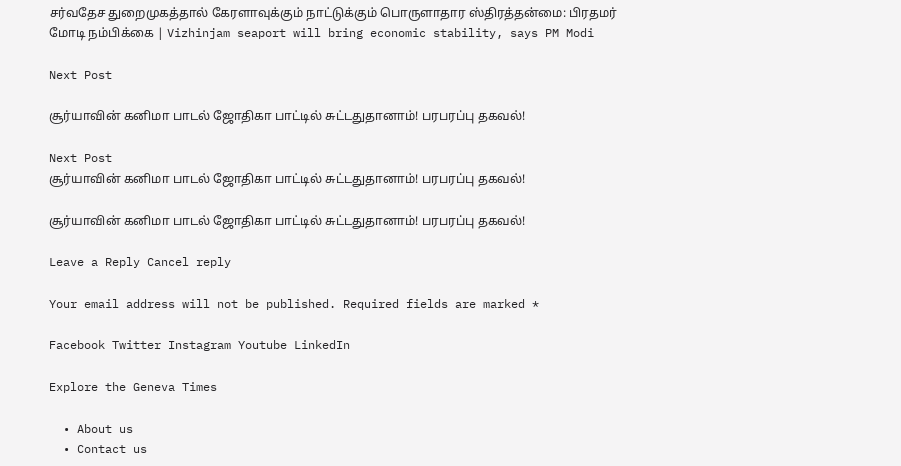சர்வதேச துறைமுகத்தால் கேரளாவுக்கும் நாட்டுக்கும் பொருளாதார ஸ்திரத்தன்மை: பிரதமர் மோடி நம்பிக்கை | Vizhinjam seaport will bring economic stability, says PM Modi

Next Post

சூர்யாவின் கனிமா பாடல் ஜோதிகா பாட்டில் சுட்டதுதானாம்! பரபரப்பு தகவல்!

Next Post
சூர்யாவின் கனிமா பாடல் ஜோதிகா பாட்டில் சுட்டதுதானாம்! பரபரப்பு தகவல்!

சூர்யாவின் கனிமா பாடல் ஜோதிகா பாட்டில் சுட்டதுதானாம்! பரபரப்பு தகவல்!

Leave a Reply Cancel reply

Your email address will not be published. Required fields are marked *

Facebook Twitter Instagram Youtube LinkedIn

Explore the Geneva Times

  • About us
  • Contact us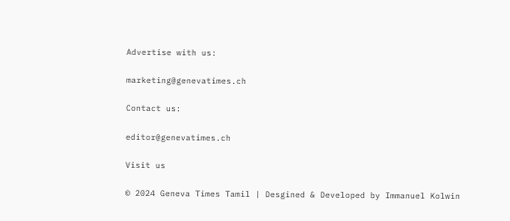Advertise with us:

marketing@genevatimes.ch

Contact us:

editor@genevatimes.ch

Visit us

© 2024 Geneva Times Tamil | Desgined & Developed by Immanuel Kolwin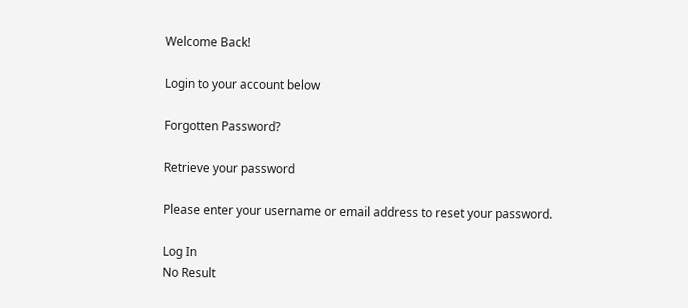Welcome Back!

Login to your account below

Forgotten Password?

Retrieve your password

Please enter your username or email address to reset your password.

Log In
No Result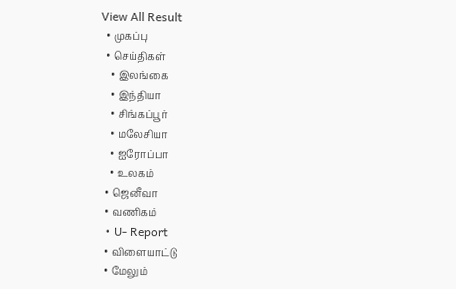View All Result
  • முகப்பு
  • செய்திகள்
    • இலங்கை
    • இந்தியா
    • சிங்கப்பூர்
    • மலேசியா
    • ஐரோப்பா
    • உலகம்
  • ஜெனீவா
  • வணிகம்
  • U- Report
  • விளையாட்டு
  • மேலும்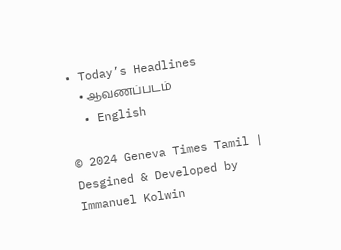• Today’s Headlines
    • ஆவணப்படம்
  • English

© 2024 Geneva Times Tamil | Desgined & Developed by Immanuel Kolwin